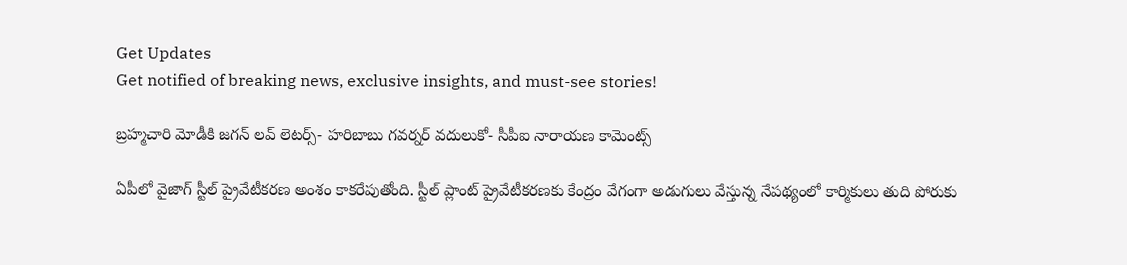Get Updates
Get notified of breaking news, exclusive insights, and must-see stories!

బ్రహ్మచారి మోడీకి జగన్ లవ్ లెటర్స్- హరిబాబు గవర్నర్ వదులుకో- సీపీఐ నారాయణ కామెంట్స్

ఏపీలో వైజాగ్ స్టీల్ ప్రైవేటీకరణ అంశం కాకరేపుతోంది. స్టీల్ ప్లాంట్ ప్రైవేటీకరణకు కేంద్రం వేగంగా అడుగులు వేస్తున్న నేపథ్యంలో కార్మికులు తుది పోరుకు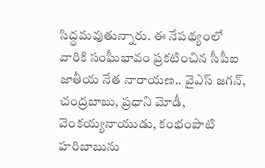సిద్ధమవుతున్నారు. ఈ నేపథ్యంలో వారికి సంఘీభావం ప్రకటించిన సీపీఐ జాతీయ నేత నారాయణ.. వైఎస్ జగన్, చంద్రబాబు, ప్రధాని మోడీ, వెంకయ్యనాయుడు, కంభంపాటి హరిబాబును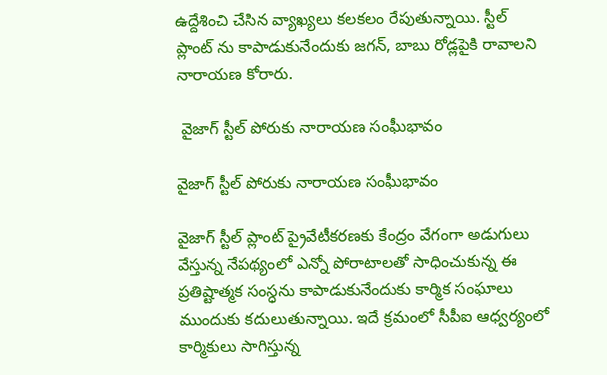ఉద్దేశించి చేసిన వ్యాఖ్యలు కలకలం రేపుతున్నాయి. స్టీల్ ప్లాంట్ ను కాపాడుకునేందుకు జగన్, బాబు రోడ్లపైకి రావాలని నారాయణ కోరారు.

 వైజాగ్ స్టీల్ పోరుకు నారాయణ సంఘీభావం

వైజాగ్ స్టీల్ పోరుకు నారాయణ సంఘీభావం

వైజాగ్ స్టీల్ ప్లాంట్ ప్రైవేటీకరణకు కేంద్రం వేగంగా అడుగులు వేస్తున్న నేపథ్యంలో ఎన్నో పోరాటాలతో సాధించుకున్న ఈ ప్రతిష్టాత్మక సంస్ధను కాపాడుకునేందుకు కార్మిక సంఘాలు ముందుకు కదులుతున్నాయి. ఇదే క్రమంలో సీపీఐ ఆధ్వర్యంలో కార్మికులు సాగిస్తున్న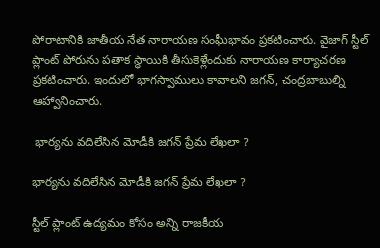పోరాటానికి జాతీయ నేత నారాయణ సంఘీభావం ప్రకటించారు. వైజాగ్ స్టీల్ ప్లాంట్ పోరును పతాక స్ధాయికి తీసుకెళ్లేందుకు నారాయణ కార్యాచరణ ప్రకటించారు. ఇందులో భాగస్వాములు కావాలని జగన్, చంద్రబాబుల్ని ఆహ్వానించారు.

 భార్యను వదిలేసిన మోడీకి జగన్ ప్రేమ లేఖలా ?

భార్యను వదిలేసిన మోడీకి జగన్ ప్రేమ లేఖలా ?

స్టీల్ ప్లాంట్ ఉద్యమం కోసం అన్ని రాజకీయ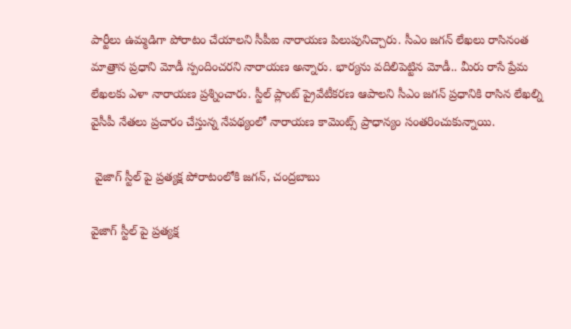పార్టీలు ఉమ్మడిగా పోరాటం చేయాలని సీపీఐ నారాయణ పిలుపునిచ్చారు. సీఎం జగన్ లేఖలు రాసినంత మాత్రాన ప్రధాని మోడీ స్పందించరని నారాయణ అన్నారు. భార్యను వదిలిపెట్టిన మోడీ.. మీరు రాసే ప్రేమ లేఖలకు ఎళా నారాయణ ప్రశ్నించారు. స్టీల్ ప్లాంట్ ప్రైవేటీకరణ ఆపాలని సీఎం జగన్ ప్రధానికి రాసిన లేఖల్ని వైసీపీ నేతలు ప్రచారం చేస్తున్న నేపథ్యంలో నారాయణ కామెంట్స్ ప్రాధాన్యం సంతరించుకున్నాయి.

 వైజాగ్ స్టీల్ పై ప్రత్యక్ష పోరాటంలోకి జగన్, చంద్రబాబు

వైజాగ్ స్టీల్ పై ప్రత్యక్ష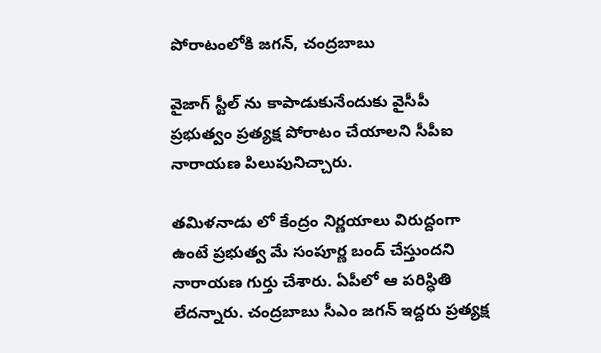పోరాటంలోకి జగన్, చంద్రబాబు

వైజాగ్ స్టీల్ ను కాపాడుకునేందుకు వైసీపీ ప్రభుత్వం ప్రత్యక్ష పోరాటం చేయాలని సీపీఐ నారాయణ పిలుపునిచ్చారు.

తమిళనాడు లో కేంద్రం నిర్ణయాలు విరుద్దంగా ఉంటే ప్రభుత్వ మే సంపూర్ణ బంద్ చేస్తుందని నారాయణ గుర్తు చేశారు. ఏపీలో ఆ పరిస్ధితి లేదన్నారు. చంద్రబాబు సీఎం జగన్ ఇద్దరు ప్రత్యక్ష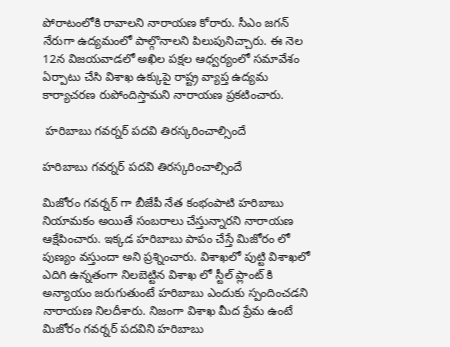పోరాటంలోకి రావాలని నారాయణ కోరారు. సీఎం జగన్ నేరుగా ఉద్యమంలో పాల్గొనాలని పిలుపునిచ్చారు. ఈ నెల 12న విజయవాడలో అఖిల పక్షల ఆధ్వర్యంలో సమావేశం ఏర్పాటు చేసి విశాఖ ఉక్కుపై రాష్ట్ర వ్యాప్త ఉద్యమ కార్యాచరణ రుపోందిస్తామని నారాయణ ప్రకటించారు.

 హరిబాబు గవర్నర్ పదవి తిరస్కరించాల్సిందే

హరిబాబు గవర్నర్ పదవి తిరస్కరించాల్సిందే

మిజోరం గవర్నర్ గా బీజేపీ నేత కంభంపాటి హరిబాబు నియామకం అయితే సంబరాలు చేస్తున్నారని నారాయణ ఆక్షేపించారు. ఇక్కడ హరిబాబు పాపం చేస్తే మిజోరం లో పుణ్యం వస్తుందా అని ప్రశ్నించారు. విశాఖలో పుట్టి విశాఖలో ఎదిగి ఉన్నతంగా నిలబెట్టిన విశాఖ లో స్టీల్ ప్లాంట్ కి అన్యాయం జరుగుతుంటే హరిబాబు ఎందుకు స్పందించడని నారాయణ నిలదీశారు. నిజంగా విశాఖ మీద ప్రేమ ఉంటే మిజోరం గవర్నర్ పదవిని హరిబాబు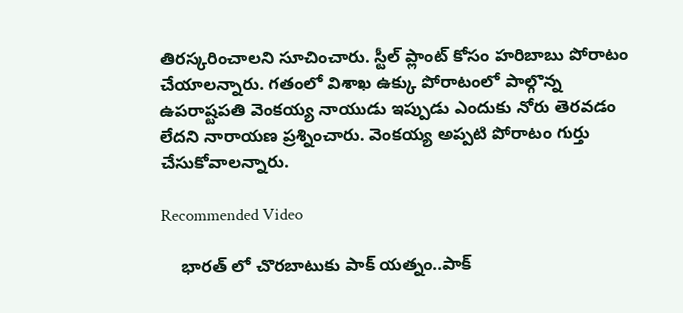తిరస్కరించాలని సూచించారు. స్టీల్ ప్లాంట్ కోసం హరిబాబు పోరాటం చేయాలన్నారు. గతంలో విశాఖ ఉక్కు పోరాటంలో పాల్గొన్న ఉపరాష్టపతి వెంకయ్య నాయుడు ఇప్పుడు ఎందుకు నోరు తెరవడం లేదని నారాయణ ప్రశ్నించారు. వెంకయ్య అప్పటి పోరాటం గుర్తు చేసుకోవాలన్నారు.

Recommended Video

    భారత్ లో చొరబాటుకు పాక్ యత్నం..పాక్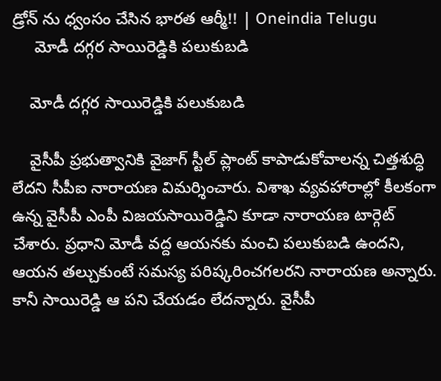డ్రోన్ ను ధ్వంసం చేసిన భారత ఆర్మీ!! | Oneindia Telugu
     మోడీ దగ్గర సాయిరెడ్డికి పలుకుబడి

    మోడీ దగ్గర సాయిరెడ్డికి పలుకుబడి

    వైసీపీ ప్రభుత్వానికి వైజాగ్ స్టీల్ ప్లాంట్ కాపాడుకోవాలన్న చిత్తశుద్ధి లేదని సీపీఐ నారాయణ విమర్శించారు. విశాఖ వ్యవహారాల్లో కీలకంగా ఉన్న వైసీపీ ఎంపీ విజయసాయిరెడ్డిని కూడా నారాయణ టార్గెట్ చేశారు. ప్రధాని మోడీ వద్ద ఆయనకు మంచి పలుకుబడి ఉందని, ఆయన తల్చుకుంటే సమస్య పరిష్కరించగలరని నారాయణ అన్నారు. కానీ సాయిరెడ్డి ఆ పని చేయడం లేదన్నారు. వైసీపీ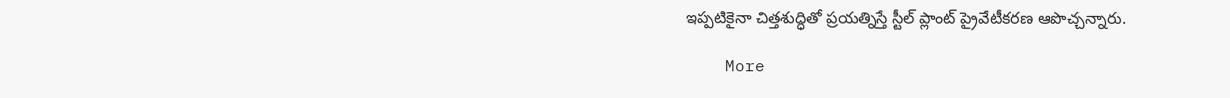ఇప్పటికైనా చిత్తశుద్ధితో ప్రయత్నిస్తే స్టీల్ ప్లాంట్ ప్రైవేటీకరణ ఆపొచ్చన్నారు.

    More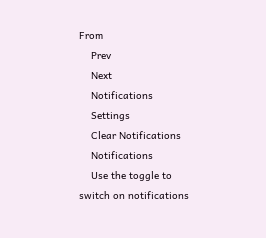From
    Prev
    Next
    Notifications
    Settings
    Clear Notifications
    Notifications
    Use the toggle to switch on notifications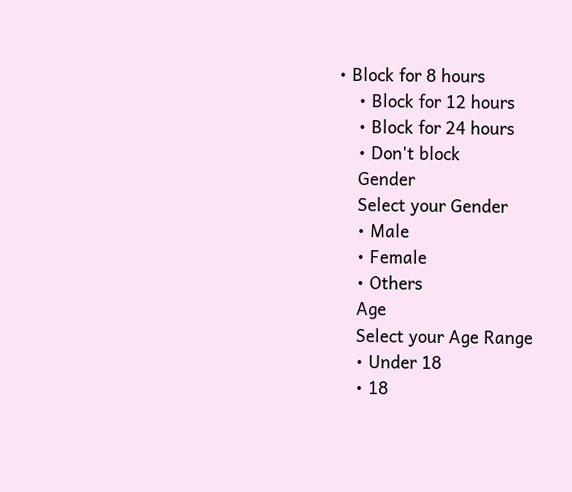• Block for 8 hours
    • Block for 12 hours
    • Block for 24 hours
    • Don't block
    Gender
    Select your Gender
    • Male
    • Female
    • Others
    Age
    Select your Age Range
    • Under 18
    • 18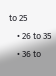to 25
    • 26 to 35
    • 36 to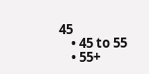45
    • 45 to 55
    • 55+